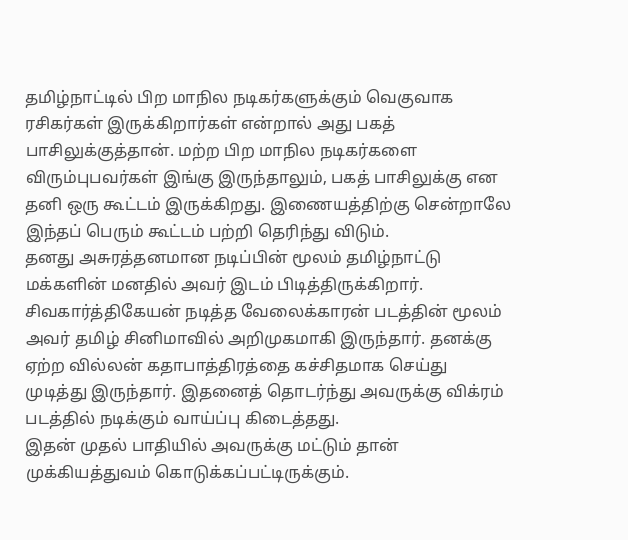தமிழ்நாட்டில் பிற மாநில நடிகர்களுக்கும் வெகுவாக ரசிகர்கள் இருக்கிறார்கள் என்றால் அது பகத் பாசிலுக்குத்தான். மற்ற பிற மாநில நடிகர்களை விரும்புபவர்கள் இங்கு இருந்தாலும், பகத் பாசிலுக்கு என தனி ஒரு கூட்டம் இருக்கிறது. இணையத்திற்கு சென்றாலே இந்தப் பெரும் கூட்டம் பற்றி தெரிந்து விடும்.
தனது அசுரத்தனமான நடிப்பின் மூலம் தமிழ்நாட்டு மக்களின் மனதில் அவர் இடம் பிடித்திருக்கிறார். சிவகார்த்திகேயன் நடித்த வேலைக்காரன் படத்தின் மூலம் அவர் தமிழ் சினிமாவில் அறிமுகமாகி இருந்தார். தனக்கு ஏற்ற வில்லன் கதாபாத்திரத்தை கச்சிதமாக செய்து முடித்து இருந்தார். இதனைத் தொடர்ந்து அவருக்கு விக்ரம் படத்தில் நடிக்கும் வாய்ப்பு கிடைத்தது.
இதன் முதல் பாதியில் அவருக்கு மட்டும் தான் முக்கியத்துவம் கொடுக்கப்பட்டிருக்கும்.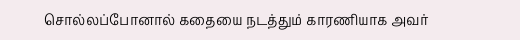சொல்லப்போனால் கதையை நடத்தும் காரணியாக அவர்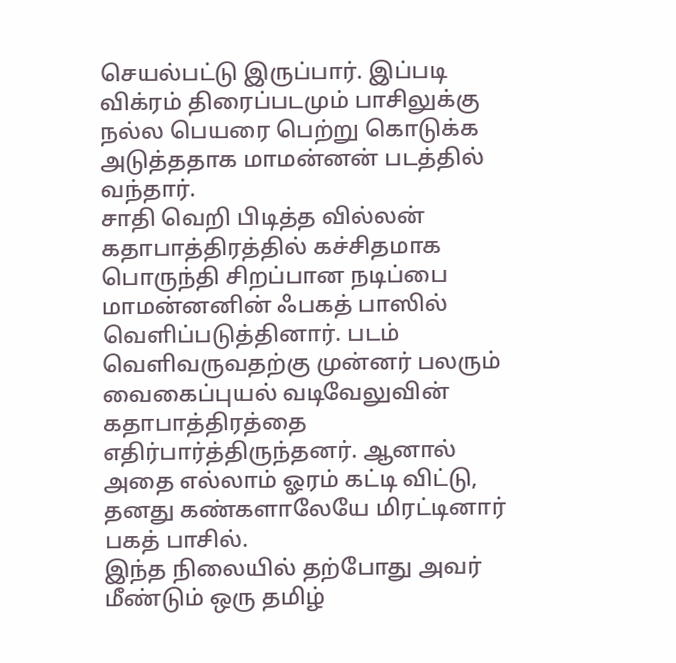செயல்பட்டு இருப்பார். இப்படி விக்ரம் திரைப்படமும் பாசிலுக்கு நல்ல பெயரை பெற்று கொடுக்க அடுத்ததாக மாமன்னன் படத்தில் வந்தார்.
சாதி வெறி பிடித்த வில்லன் கதாபாத்திரத்தில் கச்சிதமாக பொருந்தி சிறப்பான நடிப்பை மாமன்னனின் ஃபகத் பாஸில் வெளிப்படுத்தினார். படம் வெளிவருவதற்கு முன்னர் பலரும் வைகைப்புயல் வடிவேலுவின் கதாபாத்திரத்தை எதிர்பார்த்திருந்தனர். ஆனால் அதை எல்லாம் ஓரம் கட்டி விட்டு, தனது கண்களாலேயே மிரட்டினார் பகத் பாசில்.
இந்த நிலையில் தற்போது அவர் மீண்டும் ஒரு தமிழ்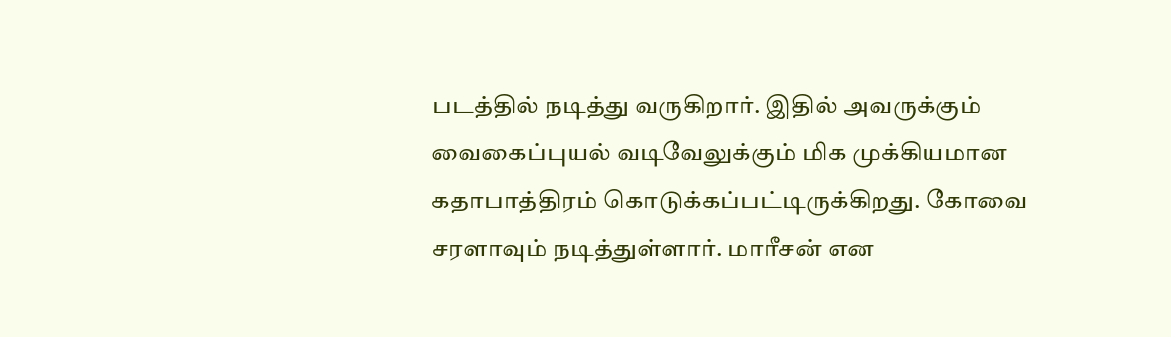படத்தில் நடித்து வருகிறார். இதில் அவருக்கும் வைகைப்புயல் வடிவேலுக்கும் மிக முக்கியமான கதாபாத்திரம் கொடுக்கப்பட்டிருக்கிறது. கோவை சரளாவும் நடித்துள்ளார். மாரீசன் என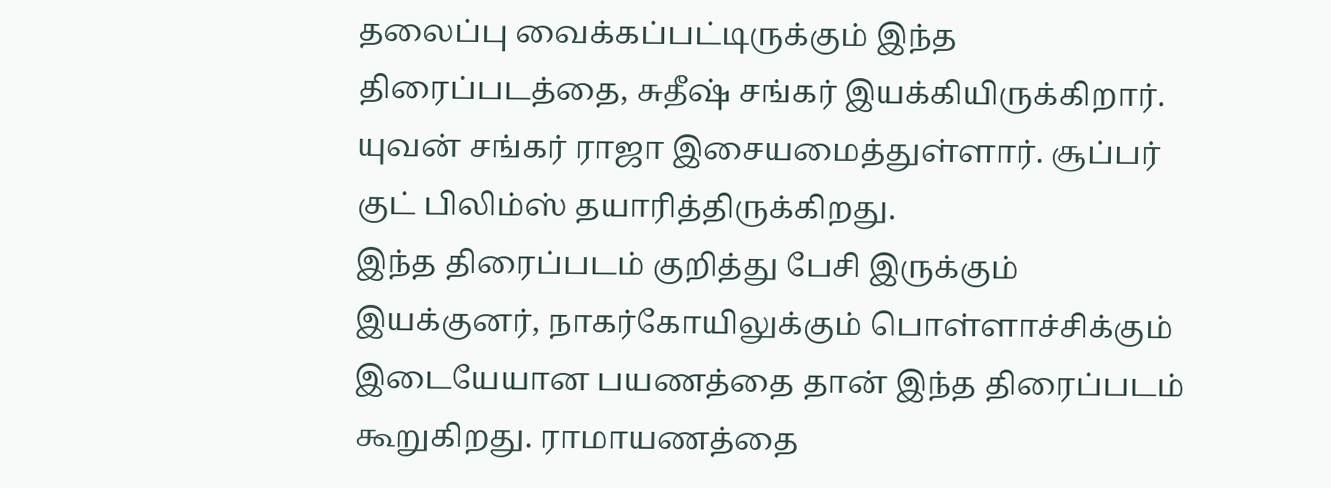தலைப்பு வைக்கப்பட்டிருக்கும் இந்த திரைப்படத்தை, சுதீஷ் சங்கர் இயக்கியிருக்கிறார். யுவன் சங்கர் ராஜா இசையமைத்துள்ளார். சூப்பர் குட் பிலிம்ஸ் தயாரித்திருக்கிறது.
இந்த திரைப்படம் குறித்து பேசி இருக்கும் இயக்குனர், நாகர்கோயிலுக்கும் பொள்ளாச்சிக்கும் இடையேயான பயணத்தை தான் இந்த திரைப்படம் கூறுகிறது. ராமாயணத்தை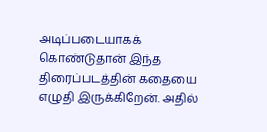அடிப்படையாகக் கொண்டுதான் இந்த திரைப்படத்தின் கதையை எழுதி இருக்கிறேன். அதில்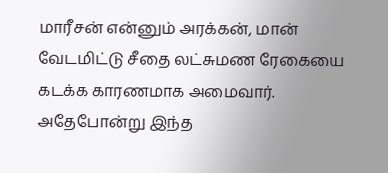மாரீசன் என்னும் அரக்கன், மான் வேடமிட்டு சீதை லட்சுமண ரேகையை கடக்க காரணமாக அமைவார். அதேபோன்று இந்த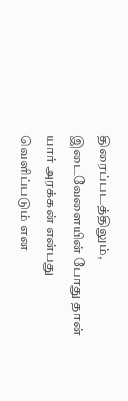திரைப்படத்திலும், இடைவேளையின் போது தான் யார் அரக்கன் என்பது வெளிப்படும் என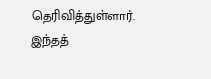தெரிவித்துள்ளார். இந்தத்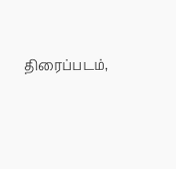திரைப்படம்,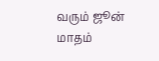வரும் ஜூன் மாதம்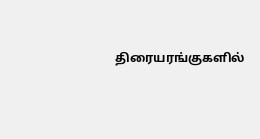திரையரங்குகளில்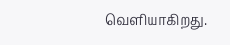வெளியாகிறது.